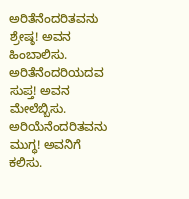ಅರಿತೆನೆಂದರಿತವನು ಶ್ರೇಷ್ಠ! ಅವನ ಹಿಂಬಾಲಿಸು.
ಅರಿತೆನೆಂದರಿಯದವ ಸುಪ್ತ! ಅವನ ಮೇಲೆಬ್ಬಿಸು.
ಅರಿಯೆನೆಂದರಿತವನು ಮುಗ್ಧ! ಅವನಿಗೆ ಕಲಿಸು.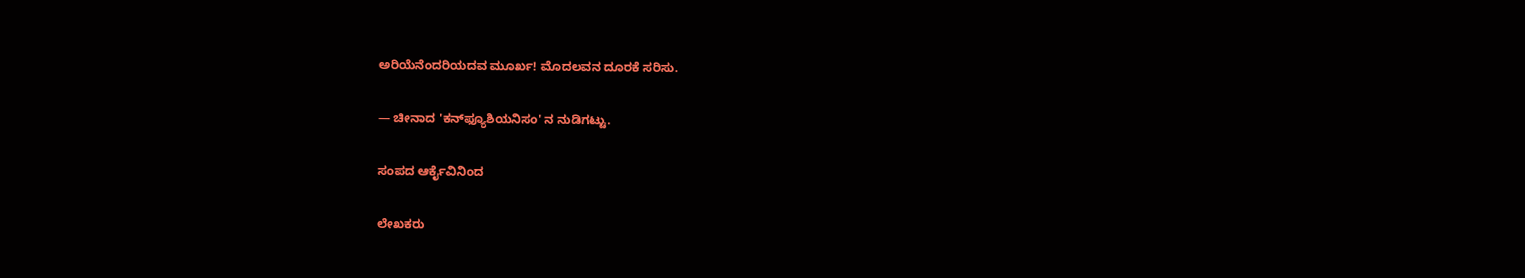ಅರಿಯೆನೆಂದರಿಯದವ ಮೂರ್ಖ! ಮೊದಲವನ ದೂರಕೆ ಸರಿಸು.

— ಚೀನಾದ 'ಕನ್‍ಫ್ಯೂಶಿಯನಿಸಂ' ನ ನುಡಿಗಟ್ಟು.

ಸಂಪದ ಆರ್ಕೈವಿನಿಂದ

ಲೇಖಕರು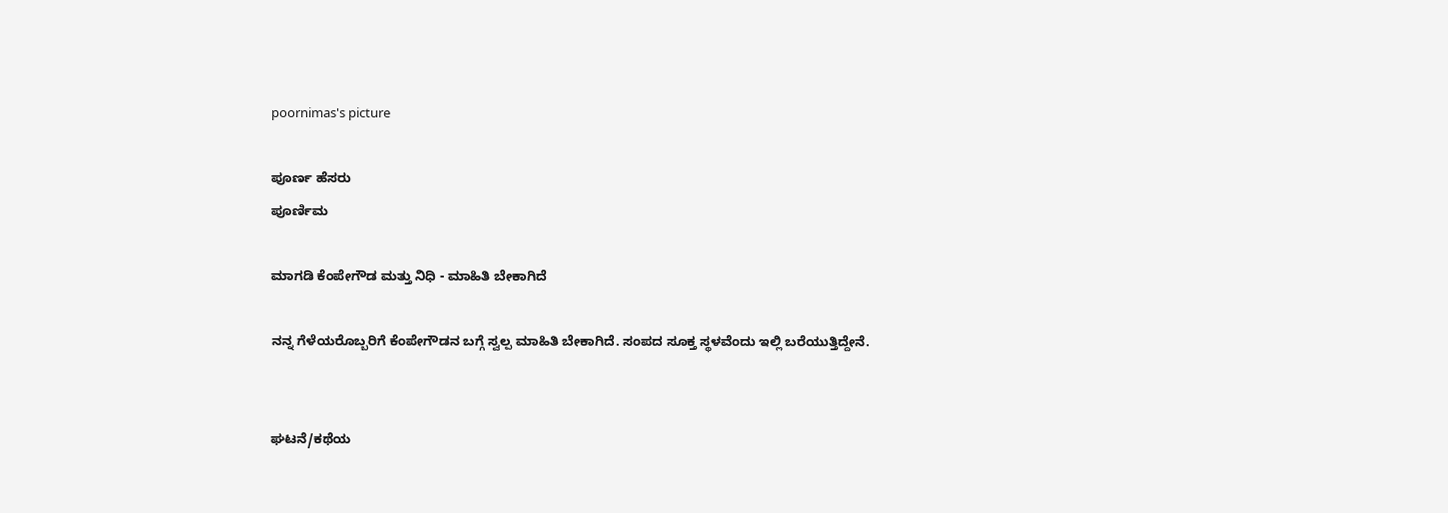poornimas's picture

ಪೂರ್ಣ ಹೆಸರು
ಪೂರ್ಣಿಮ

ಮಾಗಡಿ ಕೆಂಪೇಗೌಡ ಮತ್ತು ನಿಧಿ - ಮಾಹಿತಿ ಬೇಕಾಗಿದೆ

ನನ್ನ ಗೆಳೆಯರೊಬ್ಬರಿಗೆ ಕೆಂಪೇಗೌಡನ ಬಗ್ಗೆ ಸ್ವಲ್ಪ ಮಾಹಿತಿ ಬೇಕಾಗಿದೆ. ಸಂಪದ ಸೂಕ್ತ ಸ್ಥಳವೆಂದು ಇಲ್ಲಿ ಬರೆಯುತ್ತಿದ್ದೇನೆ.


ಘಟನೆ/ಕಥೆಯ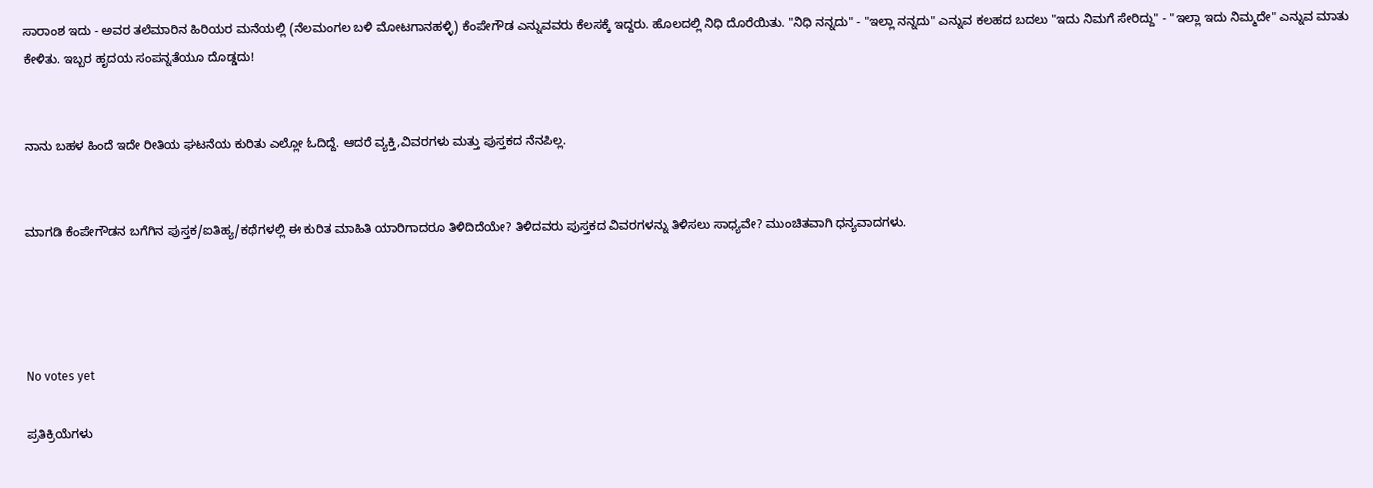ಸಾರಾಂಶ ಇದು - ಅವರ ತಲೆಮಾರಿನ ಹಿರಿಯರ ಮನೆಯಲ್ಲಿ (ನೆಲಮಂಗಲ ಬಳಿ ಮೋಟಗಾನಹಳ್ಳಿ) ಕೆಂಪೇಗೌಡ ಎನ್ನುವವರು ಕೆಲಸಕ್ಕೆ ಇದ್ದರು. ಹೊಲದಲ್ಲಿ ನಿಧಿ ದೊರೆಯಿತು. "ನಿಧಿ ನನ್ನದು" - "ಇಲ್ಲಾ ನನ್ನದು" ಎನ್ನುವ ಕಲಹದ ಬದಲು "ಇದು ನಿಮಗೆ ಸೇರಿದ್ದು" - "ಇಲ್ಲಾ ಇದು ನಿಮ್ಮದೇ" ಎನ್ನುವ ಮಾತು ಕೇಳಿತು. ಇಬ್ಬರ ಹೃದಯ ಸಂಪನ್ನತೆಯೂ ದೊಡ್ಡದು!


ನಾನು ಬಹಳ ಹಿಂದೆ ಇದೇ ರೀತಿಯ ಘಟನೆಯ ಕುರಿತು ಎಲ್ಲೋ ಓದಿದ್ದೆ. ಆದರೆ ವ್ಯಕ್ತಿ,ವಿವರಗಳು ಮತ್ತು ಪುಸ್ತಕದ ನೆನಪಿಲ್ಲ.


ಮಾಗಡಿ ಕೆಂಪೇಗೌಡನ ಬಗೆಗಿನ ಪುಸ್ತಕ/ಐತಿಹ್ಯ/ಕಥೆಗಳಲ್ಲಿ ಈ ಕುರಿತ ಮಾಹಿತಿ ಯಾರಿಗಾದರೂ ತಿಳಿದಿದೆಯೇ? ತಿಳಿದವರು ಪುಸ್ತಕದ ವಿವರಗಳನ್ನು ತಿಳಿಸಲು ಸಾಧ್ಯವೇ? ಮುಂಚಿತವಾಗಿ ಧನ್ಯವಾದಗಳು.




No votes yet

ಪ್ರತಿಕ್ರಿಯೆಗಳು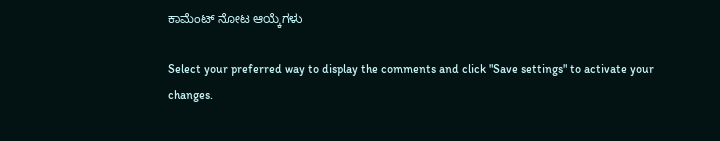ಕಾಮೆಂಟ್ ನೋಟ ಆಯ್ಕೆಗಳು

Select your preferred way to display the comments and click "Save settings" to activate your changes.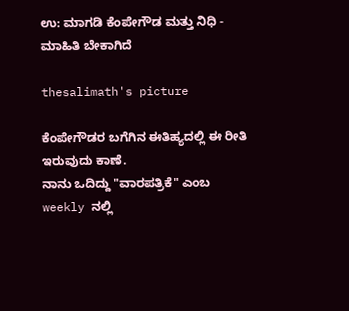ಉ: ಮಾಗಡಿ ಕೆಂಪೇಗೌಡ ಮತ್ತು ನಿಧಿ - ಮಾಹಿತಿ ಬೇಕಾಗಿದೆ

thesalimath's picture

ಕೆಂಪೇಗೌಡರ ಬಗೆಗಿನ ಈತಿಹ್ಯದಲ್ಲಿ ಈ ರೀತಿ ಇರುವುದು ಕಾಣೆ.
ನಾನು ಒದಿದ್ದು "ವಾರಪತ್ರಿಕೆ" ಎಂಬ weekly ನಲ್ಲಿ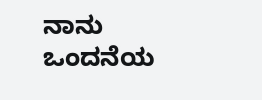ನಾನು ಒಂದನೆಯ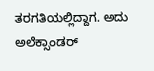ತರಗತಿಯಲ್ಲಿದ್ದಾಗ. ಅದು ಅಲೆಕ್ಸಾಂಡರ್‍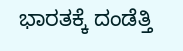ಭಾರತಕ್ಕೆ ದಂಡೆತ್ತಿ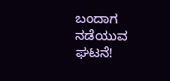ಬಂದಾಗ ನಡೆಯುವ ಘಟನೆ!